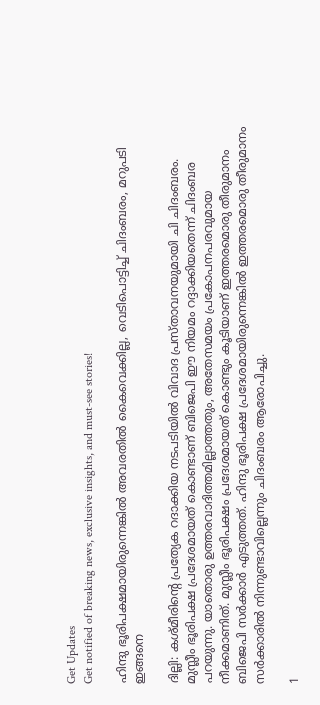Get Updates
Get notified of breaking news, exclusive insights, and must-see stories!

ഹിന്ദു ഭൂരിപക്ഷമായിരുന്നെങ്കില്‍ അവരതില്‍ കൈവെക്കില്ല, വെടിപൊട്ടിച്ച് ചിദംബരം, മറുപടി ഇങ്ങനെ

ദില്ലി: കശ്മീരിന്റെ പ്രത്യേക റദാക്കിയ നടപടിയില്‍ വിവാദ പ്രസ്താവനയുമായി ചി ചിദംബരം. മുസ്ലീം ഭൂരിപക്ഷ പ്രദേശമായത് കൊണ്ടാണ് ബിജെപി ഈ നിയമം റദ്ദാക്കിയതെന്ന് ചിദംബര പറയുന്നു. യാതൊരു ഉത്തരവാദിത്തമില്ലാത്തതും, അതേസമയം പ്രകോപനപരവുമായ നീക്കമാണിത്. മുസ്ലീം ഭൂരിപക്ഷം പ്രദേശമായത് കൊണ്ടും കൂടിയാണ് ഇത്തരമൊരു തീരുമാനം ബിജെപി സര്‍ക്കാര്‍ എടുത്തത്. ഹിന്ദു ഭൂരിപക്ഷ പ്രദേശമായിരുന്നെങ്കില്‍ ഇത്തരമൊരു തീരുമാനം സര്‍ക്കാരില്‍ നിന്നുണ്ടാവില്ലെന്നും ചിദംബരം ആരോപിച്ചു.

1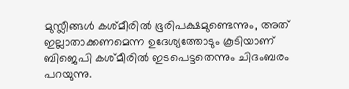മുസ്ലീങ്ങള്‍ കശ്മീരില്‍ ഭൂരിപക്ഷമുണ്ടെന്നും, അത് ഇല്ലാതാക്കണമെന്ന ഉദേശ്യത്തോടും കൂടിയാണ് ബിജെപി കശ്മീരില്‍ ഇടപെട്ടതെന്നും ചിദംബരം പറയുന്നു.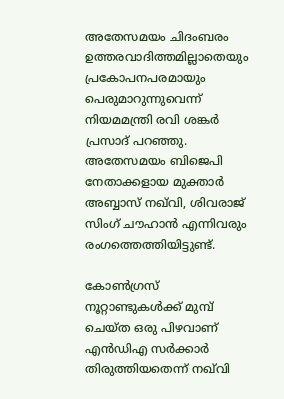അതേസമയം ചിദംബരം ഉത്തരവാദിത്തമില്ലാതെയും പ്രകോപനപരമായും പെരുമാറുന്നുവെന്ന് നിയമമന്ത്രി രവി ശങ്കര്‍ പ്രസാദ് പറഞ്ഞു. അതേസമയം ബിജെപി നേതാക്കളായ മുക്താര്‍ അബ്ബാസ് നഖ്‌വി, ശിവരാജ് സിംഗ് ചൗഹാന്‍ എന്നിവരും രംഗത്തെത്തിയിട്ടുണ്ട്.

കോണ്‍ഗ്രസ് നൂറ്റാണ്ടുകള്‍ക്ക് മുമ്പ് ചെയ്ത ഒരു പിഴവാണ് എന്‍ഡിഎ സര്‍ക്കാര്‍ തിരുത്തിയതെന്ന് നഖ്‌വി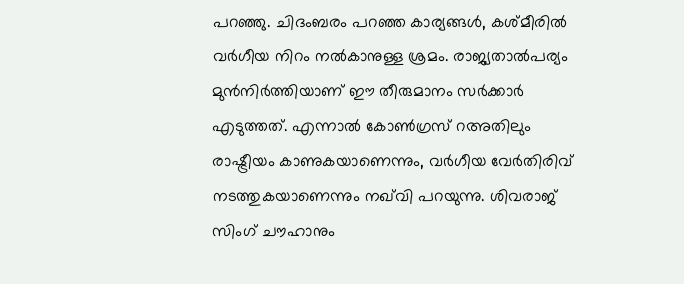പറഞ്ഞു. ചിദംബരം പറഞ്ഞ കാര്യങ്ങള്‍, കശ്മീരില്‍ വര്‍ഗീയ നിറം നല്‍കാനുള്ള ശ്രമം. രാജ്യതാല്‍പര്യം മുന്‍നിര്‍ത്തിയാണ് ഈ തീരുമാനം സര്‍ക്കാര്‍ എടുത്തത്. എന്നാല്‍ കോണ്‍ഗ്രസ് റഅതിലും രാഷ്ട്രീയം കാണുകയാണെന്നും, വര്‍ഗീയ വേര്‍തിരിവ് നടത്തുകയാണെന്നും നഖ്‌വി പറയുന്നു. ശിവരാജ് സിംഗ് ചൗഹാനും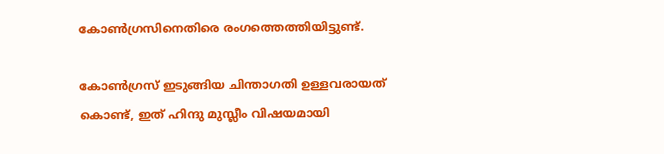കോണ്‍ഗ്രസിനെതിരെ രംഗത്തെത്തിയിട്ടുണ്ട്.

കോണ്‍ഗ്രസ് ഇടുങ്ങിയ ചിന്താഗതി ഉള്ളവരായത് കൊണ്ട്, ഇത് ഹിന്ദു മുസ്ലീം വിഷയമായി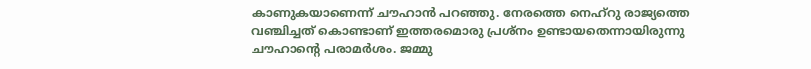കാണുകയാണെന്ന് ചൗഹാന്‍ പറഞ്ഞു. നേരത്തെ നെഹ്‌റു രാജ്യത്തെ വഞ്ചിച്ചത് കൊണ്ടാണ് ഇത്തരമൊരു പ്രശ്‌നം ഉണ്ടായതെന്നായിരുന്നു ചൗഹാന്റെ പരാമര്‍ശം. ജമ്മു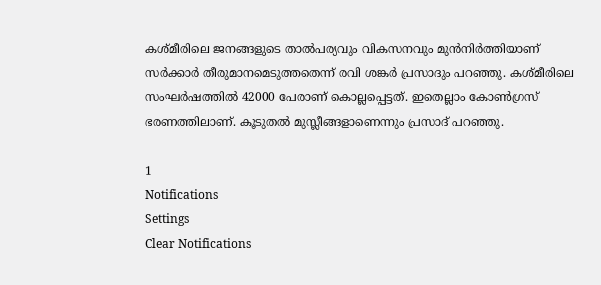കശ്മീരിലെ ജനങ്ങളുടെ താല്‍പര്യവും വികസനവും മുന്‍നിര്‍ത്തിയാണ് സര്‍ക്കാര്‍ തീരുമാനമെടുത്തതെന്ന് രവി ശങ്കര്‍ പ്രസാദും പറഞ്ഞു. കശ്മീരിലെ സംഘര്‍ഷത്തില്‍ 42000 പേരാണ് കൊല്ലപ്പെട്ടത്. ഇതെല്ലാം കോണ്‍ഗ്രസ് ഭരണത്തിലാണ്. കൂടുതല്‍ മുസ്ലീങ്ങളാണെന്നും പ്രസാദ് പറഞ്ഞു.

1
Notifications
Settings
Clear Notifications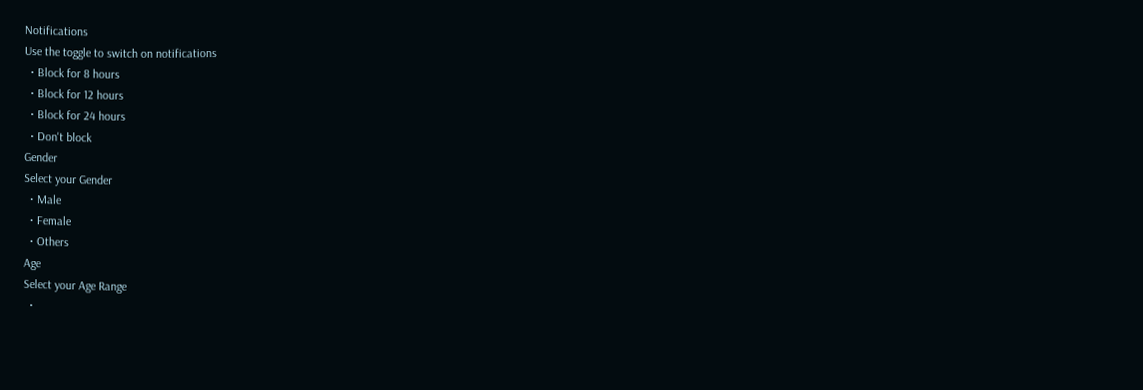Notifications
Use the toggle to switch on notifications
  • Block for 8 hours
  • Block for 12 hours
  • Block for 24 hours
  • Don't block
Gender
Select your Gender
  • Male
  • Female
  • Others
Age
Select your Age Range
  •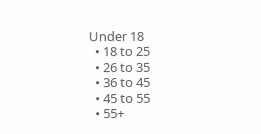Under 18
  • 18 to 25
  • 26 to 35
  • 36 to 45
  • 45 to 55
  • 55+